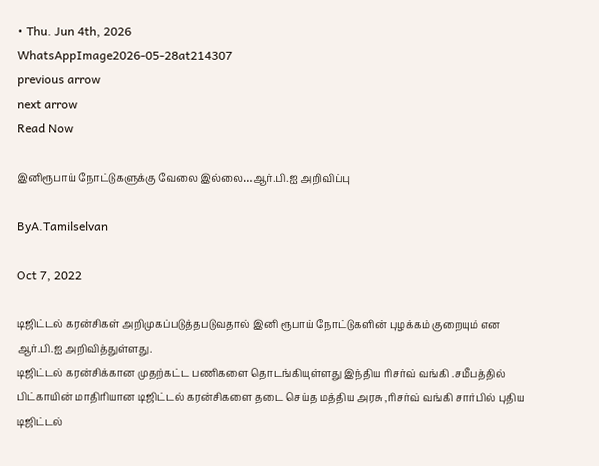• Thu. Jun 4th, 2026
WhatsAppImage2026-05-28at214307
previous arrow
next arrow
Read Now

இனிரூபாய் நோட்டுகளுக்கு வேலை இல்லை…ஆர்.பி.ஐ அறிவிப்பு

ByA.Tamilselvan

Oct 7, 2022

டிஜிட்டல் கரன்சிகள் அறிமுகப்படுத்தபடுவதால் இனி ரூபாய் நோட்டுகளின் புழக்கம் குறையும் என ஆர்.பி.ஐ அறிவித்துள்ளது.
டிஜிட்டல் கரன்சிக்கான முதற்கட்ட பணிகளை தொடங்கியுள்ளது இந்திய ரிசர்வ் வங்கி .சமீபத்தில் பிட்காயின் மாதிரியான டிஜிட்டல் கரன்சிகளை தடை செய்த மத்திய அரசு ,ரிசர்வ் வங்கி சார்பில் புதிய டிஜிட்டல்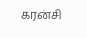கரன்சி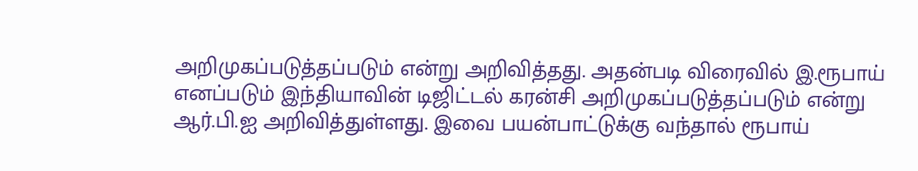அறிமுகப்படுத்தப்படும் என்று அறிவித்தது. அதன்படி விரைவில் இ.ரூபாய் எனப்படும் இந்தியாவின் டிஜிட்டல் கரன்சி அறிமுகப்படுத்தப்படும் என்று ஆர்.பி.ஐ அறிவித்துள்ளது. இவை பயன்பாட்டுக்கு வந்தால் ரூபாய்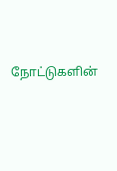நோட்டுகளின்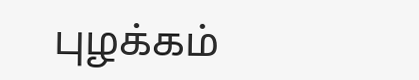புழக்கம்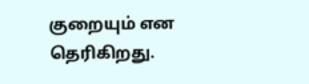குறையும் என தெரிகிறது.